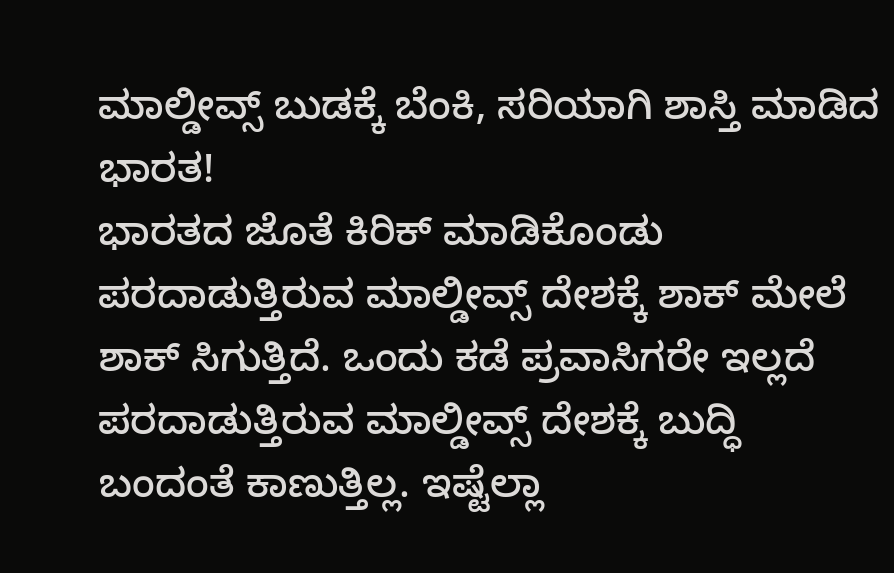ಮಾಲ್ಡೀವ್ಸ್ ಬುಡಕ್ಕೆ ಬೆಂಕಿ, ಸರಿಯಾಗಿ ಶಾಸ್ತಿ ಮಾಡಿದ ಭಾರತ!
ಭಾರತದ ಜೊತೆ ಕಿರಿಕ್ ಮಾಡಿಕೊಂಡು ಪರದಾಡುತ್ತಿರುವ ಮಾಲ್ಡೀವ್ಸ್ ದೇಶಕ್ಕೆ ಶಾಕ್ ಮೇಲೆ ಶಾಕ್ ಸಿಗುತ್ತಿದೆ. ಒಂದು ಕಡೆ ಪ್ರವಾಸಿಗರೇ ಇಲ್ಲದೆ ಪರದಾಡುತ್ತಿರುವ ಮಾಲ್ಡೀವ್ಸ್ ದೇಶಕ್ಕೆ ಬುದ್ಧಿ ಬಂದಂತೆ ಕಾಣುತ್ತಿಲ್ಲ. ಇಷ್ಟೆಲ್ಲಾ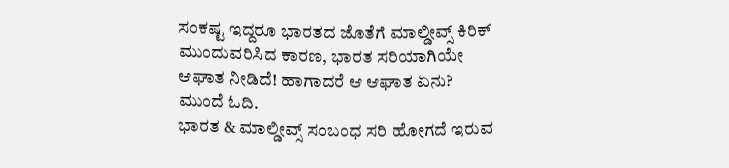ಸಂಕಷ್ಟ ಇದ್ದರೂ ಭಾರತದ ಜೊತೆಗೆ ಮಾಲ್ಡೀವ್ಸ್ ಕಿರಿಕ್ ಮುಂದುವರಿಸಿದ ಕಾರಣ, ಭಾರತ ಸರಿಯಾಗಿಯೇ ಆಘಾತ ನೀಡಿದೆ! ಹಾಗಾದರೆ ಆ ಆಘಾತ ಏನು? ಮುಂದೆ ಓದಿ.
ಭಾರತ & ಮಾಲ್ಡೀವ್ಸ್ ಸಂಬಂಧ ಸರಿ ಹೋಗದೆ ಇರುವ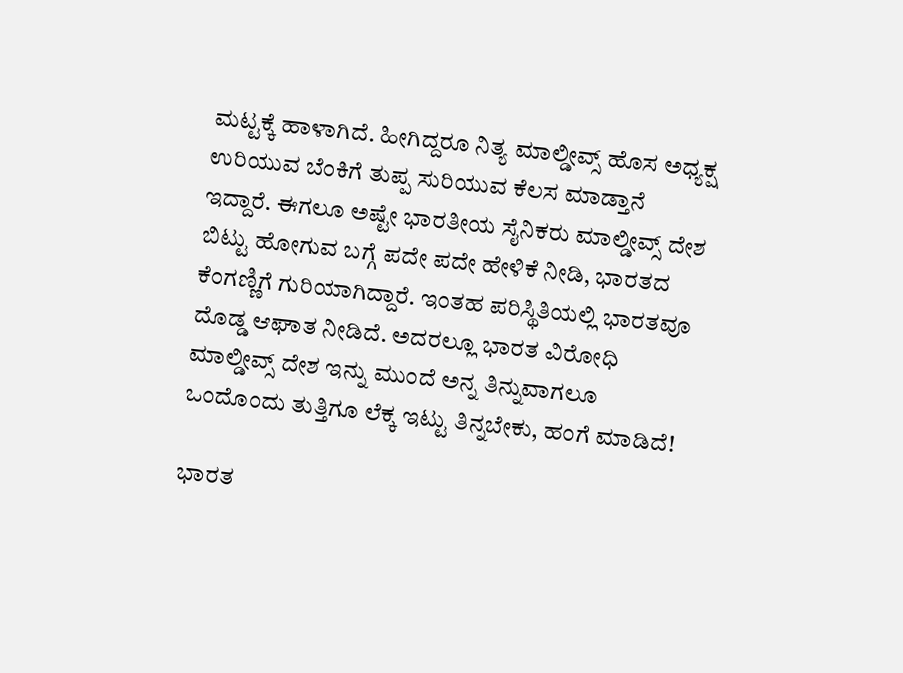ಮಟ್ಟಕ್ಕೆ ಹಾಳಾಗಿದೆ. ಹೀಗಿದ್ದರೂ ನಿತ್ಯ ಮಾಲ್ಡೀವ್ಸ್ ಹೊಸ ಅಧ್ಯಕ್ಷ ಉರಿಯುವ ಬೆಂಕಿಗೆ ತುಪ್ಪ ಸುರಿಯುವ ಕೆಲಸ ಮಾಡ್ತಾನೆ ಇದ್ದಾರೆ. ಈಗಲೂ ಅಷ್ಟೇ ಭಾರತೀಯ ಸೈನಿಕರು ಮಾಲ್ಡೀವ್ಸ್ ದೇಶ ಬಿಟ್ಟು ಹೋಗುವ ಬಗ್ಗೆ ಪದೇ ಪದೇ ಹೇಳಿಕೆ ನೀಡಿ, ಭಾರತದ ಕೆಂಗಣ್ಣಿಗೆ ಗುರಿಯಾಗಿದ್ದಾರೆ. ಇಂತಹ ಪರಿಸ್ಥಿತಿಯಲ್ಲಿ ಭಾರತವೂ ದೊಡ್ಡ ಆಘಾತ ನೀಡಿದೆ. ಅದರಲ್ಲೂ ಭಾರತ ವಿರೋಧಿ ಮಾಲ್ಡೀವ್ಸ್ ದೇಶ ಇನ್ನು ಮುಂದೆ ಅನ್ನ ತಿನ್ನುವಾಗಲೂ ಒಂದೊಂದು ತುತ್ತಿಗೂ ಲೆಕ್ಕ ಇಟ್ಟು ತಿನ್ನಬೇಕು, ಹಂಗೆ ಮಾಡಿದೆ!

ಭಾರತ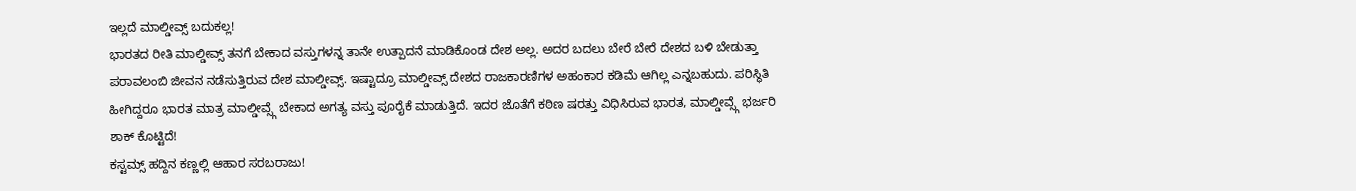ಇಲ್ಲದೆ ಮಾಲ್ಡೀವ್ಸ್ ಬದುಕಲ್ಲ!
ಭಾರತದ ರೀತಿ ಮಾಲ್ಡೀವ್ಸ್ ತನಗೆ ಬೇಕಾದ ವಸ್ತುಗಳನ್ನ ತಾನೇ ಉತ್ಪಾದನೆ ಮಾಡಿಕೊಂಡ ದೇಶ ಅಲ್ಲ. ಅದರ ಬದಲು ಬೇರೆ ಬೇರೆ ದೇಶದ ಬಳಿ ಬೇಡುತ್ತಾ ಪರಾವಲಂಬಿ ಜೀವನ ನಡೆಸುತ್ತಿರುವ ದೇಶ ಮಾಲ್ಡೀವ್ಸ್. ಇಷ್ಟಾದ್ರೂ ಮಾಲ್ಡೀವ್ಸ್ ದೇಶದ ರಾಜಕಾರಣಿಗಳ ಅಹಂಕಾರ ಕಡಿಮೆ ಆಗಿಲ್ಲ ಎನ್ನಬಹುದು. ಪರಿಸ್ಥಿತಿ ಹೀಗಿದ್ದರೂ ಭಾರತ ಮಾತ್ರ ಮಾಲ್ಡೀವ್ಸ್ಗೆ ಬೇಕಾದ ಅಗತ್ಯ ವಸ್ತು ಪೂರೈಕೆ ಮಾಡುತ್ತಿದೆ. ಇದರ ಜೊತೆಗೆ ಕಠಿಣ ಷರತ್ತು ವಿಧಿಸಿರುವ ಭಾರತ, ಮಾಲ್ಡೀವ್ಸ್ಗೆ ಭರ್ಜರಿ ಶಾಕ್ ಕೊಟ್ಟಿದೆ!
ಕಸ್ಟಮ್ಸ್ ಹದ್ದಿನ ಕಣ್ಣಲ್ಲಿ ಆಹಾರ ಸರಬರಾಜು!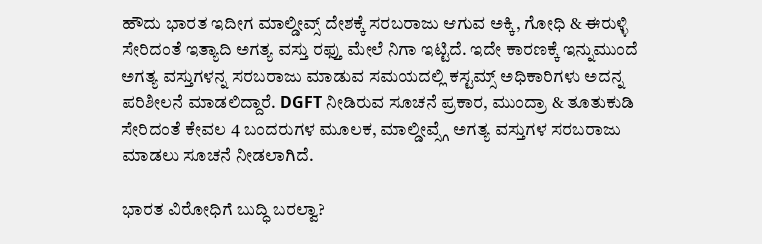ಹೌದು ಭಾರತ ಇದೀಗ ಮಾಲ್ಡೀವ್ಸ್ ದೇಶಕ್ಕೆ ಸರಬರಾಜು ಆಗುವ ಅಕ್ಕಿ, ಗೋಧಿ & ಈರುಳ್ಳಿ ಸೇರಿದಂತೆ ಇತ್ಯಾದಿ ಅಗತ್ಯ ವಸ್ತು ರಫ್ತು ಮೇಲೆ ನಿಗಾ ಇಟ್ಟಿದೆ. ಇದೇ ಕಾರಣಕ್ಕೆ ಇನ್ನುಮುಂದೆ ಅಗತ್ಯ ವಸ್ತುಗಳನ್ನ ಸರಬರಾಜು ಮಾಡುವ ಸಮಯದಲ್ಲಿ ಕಸ್ಟಮ್ಸ್ ಅಧಿಕಾರಿಗಳು ಅದನ್ನ ಪರಿಶೀಲನೆ ಮಾಡಲಿದ್ದಾರೆ. DGFT ನೀಡಿರುವ ಸೂಚನೆ ಪ್ರಕಾರ, ಮುಂದ್ರಾ & ತೂತುಕುಡಿ ಸೇರಿದಂತೆ ಕೇವಲ 4 ಬಂದರುಗಳ ಮೂಲಕ, ಮಾಲ್ಡೀವ್ಸ್ಗೆ ಅಗತ್ಯ ವಸ್ತುಗಳ ಸರಬರಾಜು ಮಾಡಲು ಸೂಚನೆ ನೀಡಲಾಗಿದೆ.

ಭಾರತ ವಿರೋಧಿಗೆ ಬುದ್ಧಿ ಬರಲ್ವಾ?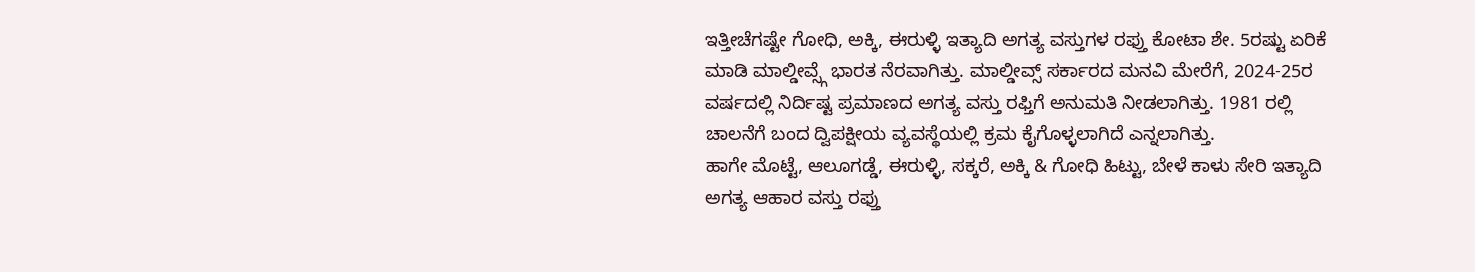ಇತ್ತೀಚೆಗಷ್ಟೇ ಗೋಧಿ, ಅಕ್ಕಿ, ಈರುಳ್ಳಿ ಇತ್ಯಾದಿ ಅಗತ್ಯ ವಸ್ತುಗಳ ರಫ್ತು ಕೋಟಾ ಶೇ. 5ರಷ್ಟು ಏರಿಕೆ ಮಾಡಿ ಮಾಲ್ಡೀವ್ಸ್ಗೆ ಭಾರತ ನೆರವಾಗಿತ್ತು. ಮಾಲ್ಡೀವ್ಸ್ ಸರ್ಕಾರದ ಮನವಿ ಮೇರೆಗೆ, 2024-25ರ ವರ್ಷದಲ್ಲಿ ನಿರ್ದಿಷ್ಟ ಪ್ರಮಾಣದ ಅಗತ್ಯ ವಸ್ತು ರಫ್ತಿಗೆ ಅನುಮತಿ ನೀಡಲಾಗಿತ್ತು. 1981 ರಲ್ಲಿ ಚಾಲನೆಗೆ ಬಂದ ದ್ವಿಪಕ್ಷೀಯ ವ್ಯವಸ್ಥೆಯಲ್ಲಿ ಕ್ರಮ ಕೈಗೊಳ್ಳಲಾಗಿದೆ ಎನ್ನಲಾಗಿತ್ತು.
ಹಾಗೇ ಮೊಟ್ಟೆ, ಆಲೂಗಡ್ಡೆ, ಈರುಳ್ಳಿ, ಸಕ್ಕರೆ, ಅಕ್ಕಿ & ಗೋಧಿ ಹಿಟ್ಟು, ಬೇಳೆ ಕಾಳು ಸೇರಿ ಇತ್ಯಾದಿ ಅಗತ್ಯ ಆಹಾರ ವಸ್ತು ರಫ್ತು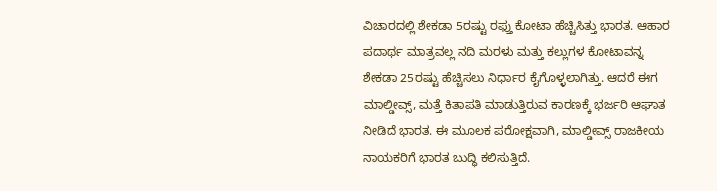ವಿಚಾರದಲ್ಲಿ ಶೇಕಡಾ 5ರಷ್ಟು ರಫ್ತು ಕೋಟಾ ಹೆಚ್ಚಿಸಿತ್ತು ಭಾರತ. ಆಹಾರ ಪದಾರ್ಥ ಮಾತ್ರವಲ್ಲ ನದಿ ಮರಳು ಮತ್ತು ಕಲ್ಲುಗಳ ಕೋಟಾವನ್ನ ಶೇಕಡಾ 25ರಷ್ಟು ಹೆಚ್ಚಿಸಲು ನಿರ್ಧಾರ ಕೈಗೊಳ್ಳಲಾಗಿತ್ತು. ಆದರೆ ಈಗ ಮಾಲ್ಡೀವ್ಸ್, ಮತ್ತೆ ಕಿತಾಪತಿ ಮಾಡುತ್ತಿರುವ ಕಾರಣಕ್ಕೆ ಭರ್ಜರಿ ಆಘಾತ ನೀಡಿದೆ ಭಾರತ. ಈ ಮೂಲಕ ಪರೋಕ್ಷವಾಗಿ, ಮಾಲ್ಡೀವ್ಸ್ ರಾಜಕೀಯ ನಾಯಕರಿಗೆ ಭಾರತ ಬುದ್ಧಿ ಕಲಿಸುತ್ತಿದೆ.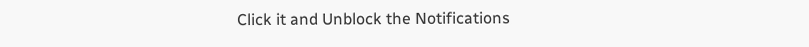Click it and Unblock the Notifications